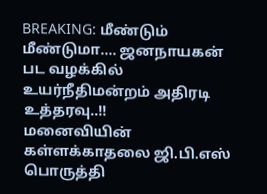BREAKING: மீண்டும் மீண்டுமா.... ஜனநாயகன் பட வழக்கில் உயர்நீதிமன்றம் அதிரடி உத்தரவு..!!
மனைவியின் கள்ளக்காதலை ஜி.பி.எஸ் பொருத்தி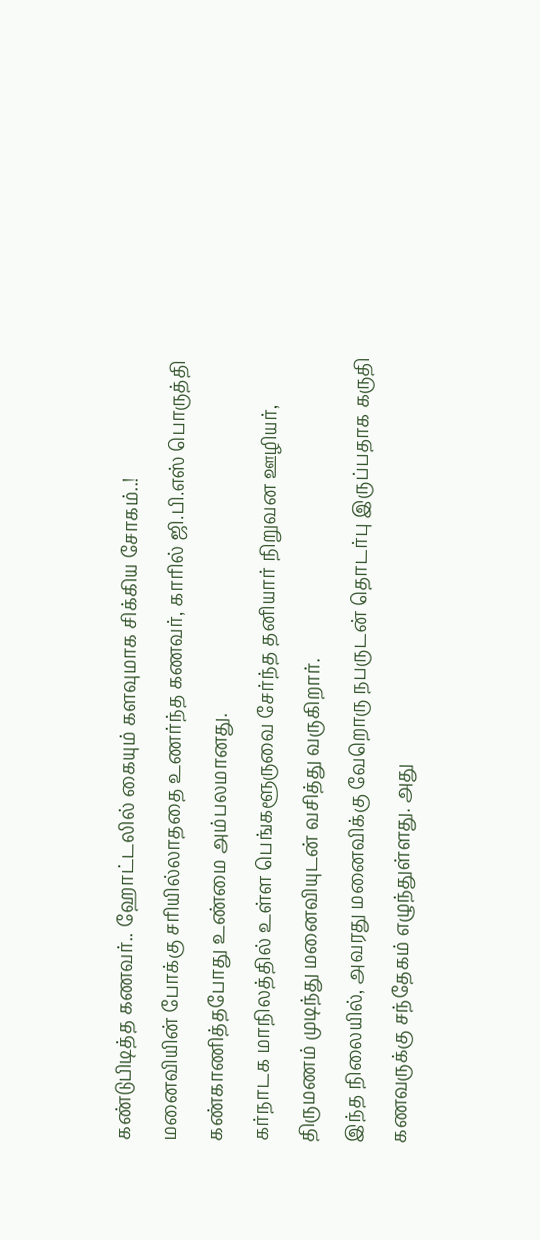கண்டுபிடித்த கணவர்.. ஹோட்டலில் கையும் களவுமாக சிக்கிய சோகம்..!
மனைவியின் போக்கு சரியில்லாததை உணர்ந்த கணவர், காரில் ஜி.பி.எஸ் பொருத்தி கண்காணித்தபோது உண்மை அம்பலமானது.
கர்நாடக மாநிலத்தில் உள்ள பெங்களூருவை சேர்ந்த தனியார் நிறுவன ஊழியர், திருமணம் முடிந்து மனைவியுடன் வசித்து வருகிறார்.
இந்த நிலையில், அவரது மனைவிக்கு வேறொரு நபருடன் தொடர்பு இருப்பதாக கருதி கணவருக்கு சந்தேகம் எழுந்துள்ளது. அது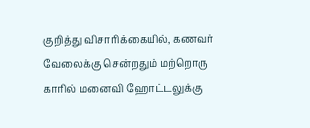குறித்து விசாரிக்கையில், கணவர் வேலைக்கு சென்றதும் மற்றொரு காரில் மனைவி ஹோட்டலுக்கு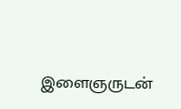இளைஞருடன்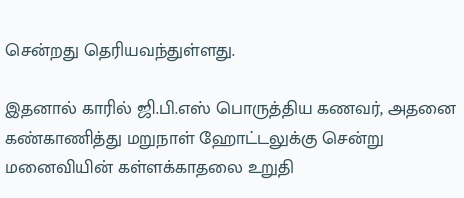சென்றது தெரியவந்துள்ளது.

இதனால் காரில் ஜி.பி.எஸ் பொருத்திய கணவர், அதனை கண்காணித்து மறுநாள் ஹோட்டலுக்கு சென்று மனைவியின் கள்ளக்காதலை உறுதி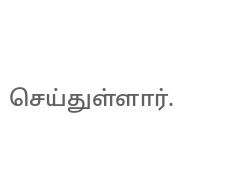செய்துள்ளார்.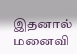இதனால் மனைவி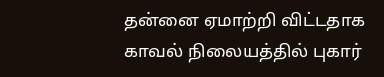தன்னை ஏமாற்றி விட்டதாக காவல் நிலையத்தில் புகார்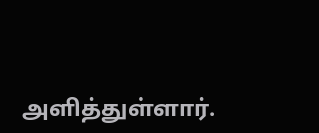அளித்துள்ளார்.